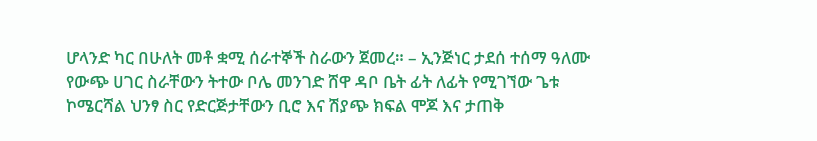ሆላንድ ካር በሁለት መቶ ቋሚ ሰራተኞች ስራውን ጀመረ። – ኢንጅነር ታደሰ ተሰማ ዓለሙ የውጭ ሀገር ስራቸውን ትተው ቦሌ መንገድ ሸዋ ዳቦ ቤት ፊት ለፊት የሚገኘው ጌቱ ኮሜርሻል ህንፃ ስር የድርጅታቸውን ቢሮ እና ሽያጭ ክፍል ሞጆ እና ታጠቅ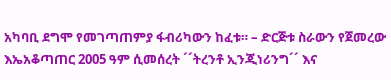አካባቢ ደግሞ የመገጣጠምያ ፋብሪካውን ከፈቱ። – ድርጅቱ ስራውን የጀመረው እኤአቆጣጠር 2005 ዓም ሲመሰረት ´´ትረንቶ ኢንጂነሪንግ´´ እና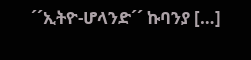´´ኢትዮ-ሆላንድ´´ ኩባንያ […]